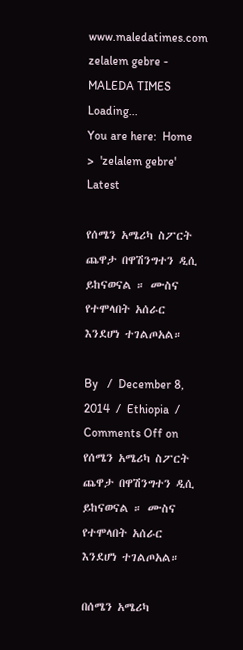www.maledatimes.com zelalem gebre - MALEDA TIMES
Loading...
You are here:  Home  >  'zelalem gebre'
Latest

የሰሜን አሜሪካ ስፖርት ጨዋታ በዋሽንግተን ዲሲ ይከናወናል ። ሙስና የተሞላበት አሰራር እንደሆነ ተገልጦአል።

By   /  December 8, 2014  /  Ethiopia  /  Comments Off on የሰሜን አሜሪካ ስፖርት ጨዋታ በዋሽንግተን ዲሲ ይከናወናል ። ሙስና የተሞላበት አሰራር እንደሆነ ተገልጦአል።

በሰሜን አሜሪካ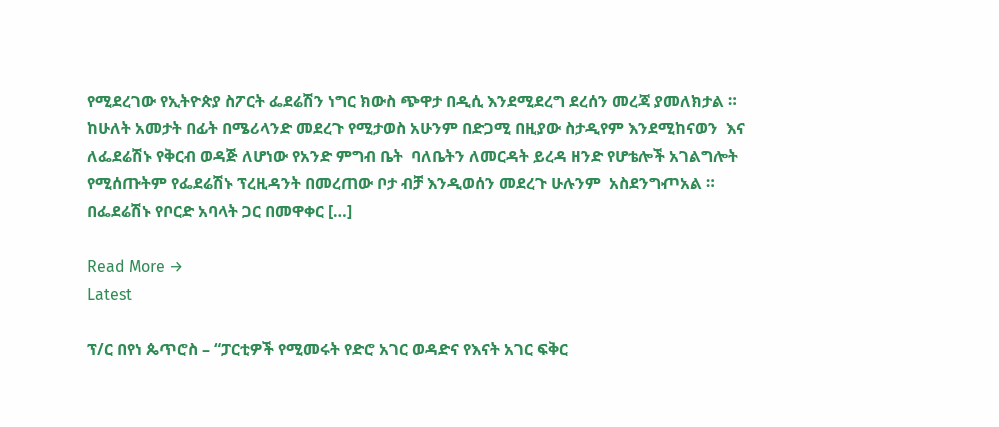የሚደረገው የኢትዮጵያ ስፖርት ፌደሬሽን ነግር ክውስ ጭዋታ በዲሲ እንደሚደረግ ደረሰን መረጃ ያመለክታል ። ከሁለት አመታት በፊት በሜሪላንድ መደረጉ የሚታወስ አሁንም በድጋሚ በዚያው ስታዲየም እንደሚከናወን  እና  ለፌደሬሽኑ የቅርብ ወዳጅ ለሆነው የአንድ ምግብ ቤት  ባለቤትን ለመርዳት ይረዳ ዘንድ የሆቴሎች አገልግሎት የሚሰጡትም የፌደሬሽኑ ፕረዚዳንት በመረጠው ቦታ ብቻ እንዲወሰን መደረጉ ሁሉንም  አስደንግⶏአል ። በፌደሬሽኑ የቦርድ አባላት ጋር በመዋቀር […]

Read More →
Latest

ፕ/ር በየነ ጴጥሮስ – “ፓርቲዎች የሚመሩት የድሮ አገር ወዳድና የእናት አገር ፍቅር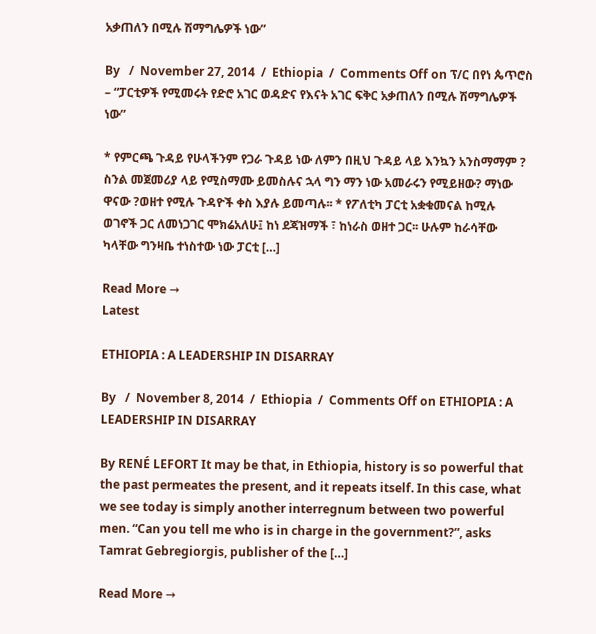አቃጠለን በሚሉ ሽማግሌዎች ነው”

By   /  November 27, 2014  /  Ethiopia  /  Comments Off on ፕ/ር በየነ ጴጥሮስ – “ፓርቲዎች የሚመሩት የድሮ አገር ወዳድና የእናት አገር ፍቅር አቃጠለን በሚሉ ሽማግሌዎች ነው”

* የምርጫ ጉዳይ የሁላችንም የጋራ ጉዳይ ነው ለምን በዚህ ጉዳይ ላይ እንኳን አንስማማም ? ስንል መጀመሪያ ላይ የሚስማሙ ይመስሉና ኋላ ግን ማን ነው አመራሩን የሚይዘው? ማነው ዋናው ?ወዘተ የሚሉ ጉዳዮች ቀስ እያሉ ይመጣሉ፡፡ * የፖለቲካ ፓርቲ አቋቁመናል ከሚሉ ወገኖች ጋር ለመነጋገር ሞክሬአለሁ፤ ከነ ደጃዝማች ፣ ከነራስ ወዘተ ጋር፡፡ ሁሉም ከራሳቸው ካላቸው ግንዛቤ ተነስተው ነው ፓርቲ […]

Read More →
Latest

ETHIOPIA : A LEADERSHIP IN DISARRAY

By   /  November 8, 2014  /  Ethiopia  /  Comments Off on ETHIOPIA : A LEADERSHIP IN DISARRAY

By RENÉ LEFORT It may be that, in Ethiopia, history is so powerful that the past permeates the present, and it repeats itself. In this case, what we see today is simply another interregnum between two powerful men. “Can you tell me who is in charge in the government?”, asks Tamrat Gebregiorgis, publisher of the […]

Read More →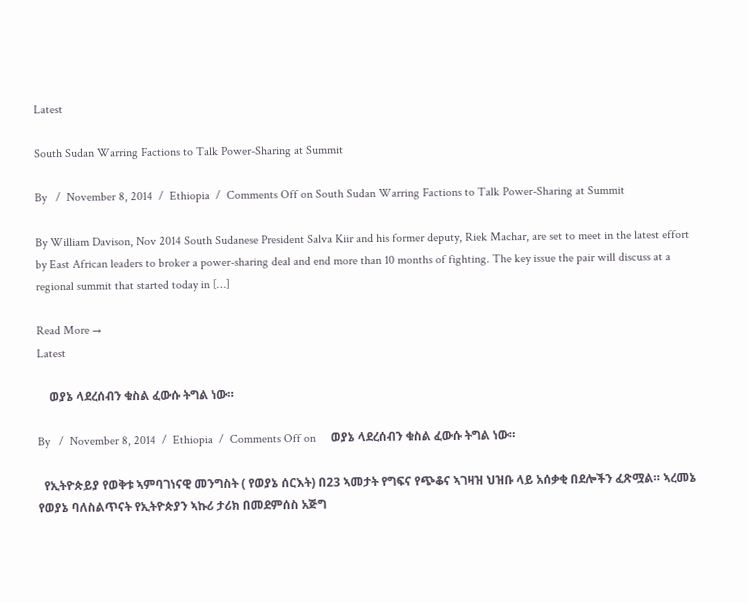Latest

South Sudan Warring Factions to Talk Power-Sharing at Summit

By   /  November 8, 2014  /  Ethiopia  /  Comments Off on South Sudan Warring Factions to Talk Power-Sharing at Summit

By William Davison, Nov 2014 South Sudanese President Salva Kiir and his former deputy, Riek Machar, are set to meet in the latest effort by East African leaders to broker a power-sharing deal and end more than 10 months of fighting. The key issue the pair will discuss at a regional summit that started today in […]

Read More →
Latest

    ወያኔ ላደረሰብን ቁስል ፈውሱ ትግል ነው።

By   /  November 8, 2014  /  Ethiopia  /  Comments Off on     ወያኔ ላደረሰብን ቁስል ፈውሱ ትግል ነው።

  የኢትዮጵይያ የወቅቱ ኣምባገነናዊ መንግስት ( የወያኔ ሰርእት) በ23 ኣመታት የግፍና የጭቆና ኣገዛዝ ህዝቡ ላይ አሰቃቂ በደሎችን ፈጽሟል። ኣረመኔ የወያኔ ባለስልጥናት የኢትዮጵያን ኣኩሪ ታሪክ በመደምሰስ አጅግ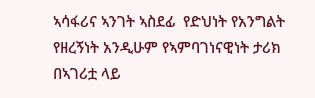ኣሳፋሪና ኣንገት ኣስደፊ  የድህነት የአንግልት የዘረኝነት አንዲሁም የኣምባገነናዊነት ታሪክ በኣገሪቷ ላይ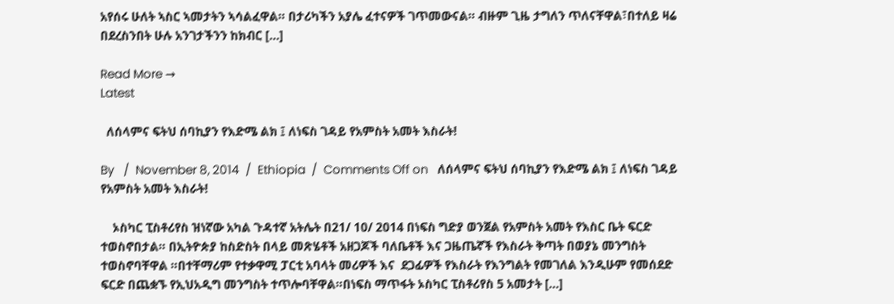አየሰሩ ሁለት ኣስር ኣመታትን ኣሳልፈዋል። በታሪካችን አያሌ ፈተናዎች ገጥመውናል። ብዙም ጊዜ ታግለን ጥለናቸዋል፣በተለይ ዛሬ በደረስንበት ሁሉ አንገታችንን ከክብር […]

Read More →
Latest

  ለሰላምና ፍትህ ሰባኪያን የእድሜ ልክ ፤ ለነፍስ ገዳይ የአምስት አመት እስራት!

By   /  November 8, 2014  /  Ethiopia  /  Comments Off on   ለሰላምና ፍትህ ሰባኪያን የእድሜ ልክ ፤ ለነፍስ ገዳይ የአምስት አመት እስራት!

    ኦስካር ፒስቶሪየስ ዝነኛው አካል ጉዳተኛ አትሌት በ21/ 10/ 2014 በነፍስ ግድያ ወንጀል የአምስት አመት የእስር ቤት ፍርድ ተወስኖበታል። በኢትዮጵያ ከስድስት በላይ መጽሄቶች አዘጋጆች ባለቤቶች እና ጋዜጤኛች የእስራት ቅጣት በወያኔ መንግስት ተወስኖባቸዋል ።በተቸማሪም የተቃዋሚ ፓርቲ አባላት መሪዎች እና  ደጋፊዎች የእስራት የእንግልት የመገለል እንዲሁም የመሰደድ ፍርድ በጨቋኙ የኢህአዲግ መንግስት ተጥሎባቸዋል።በነፍስ ማጥፋት ኦስካር ፒስቶሪየስ 5 አመታት […]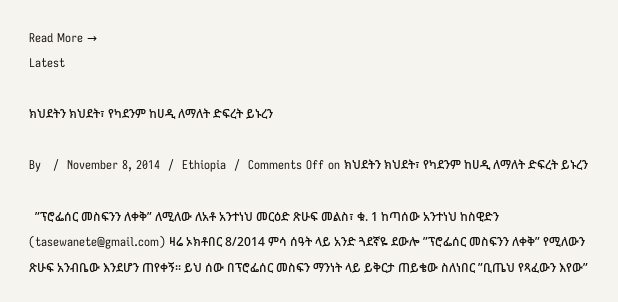Read More →
Latest

ክህደትን ክህደት፣ የካደንም ከሀዲ ለማለት ድፍረት ይኑረን

By   /  November 8, 2014  /  Ethiopia  /  Comments Off on ክህደትን ክህደት፣ የካደንም ከሀዲ ለማለት ድፍረት ይኑረን

  ”ፕሮፌሰር መስፍንን ለቀቅ” ለሚለው ለአቶ አንተነህ መርዕድ ጽሁፍ መልስ፣ ቁ. 1 ከጣሰው አንተነህ ከስዊድን (tasewanete@gmail.com) ዛሬ ኦክቶበር 8/2014 ምሳ ሰዓት ላይ አንድ ጓደኛዬ ደውሎ ”ፕሮፌሰር መስፍንን ለቀቅ” የሚለውን ጽሁፍ አንብቤው እንደሆን ጠየቀኝ። ይህ ሰው በፕሮፌሰር መስፍን ማንነት ላይ ይቅርታ ጠይቄው ስለነበር ”ቢጤህ የጻፈውን እየው”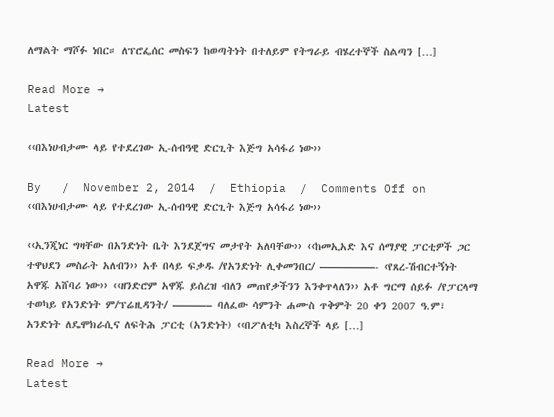ለማልት ማሾፉ ነበር። ለፕሮፌሰር መስፍን ከወጣትነት በተለይም የትግራይ ብሄረተኞች ስልጣን […]

Read More →
Latest

‹‹በእነሀብታሙ ላይ የተደረገው ኢ-ሰብዓዊ ድርጊት እጅግ አሳፋሪ ነው››

By   /  November 2, 2014  /  Ethiopia  /  Comments Off on ‹‹በእነሀብታሙ ላይ የተደረገው ኢ-ሰብዓዊ ድርጊት እጅግ አሳፋሪ ነው››

‹‹ኢንጂነር ግዛቸው በአንድነት ቤት እንደጀግና መታየት አለባቸው›› ‹‹ከመኢአድ እና ሰማያዊ ፓርቲዎች ጋር ተዋህደን መስራት አለብን›› አቶ በላይ ፍቃዱ /የአንድነት ሊቀመንበር/ —————- ‹የጸረ-ሽብርተኝነት አዋጁ አሸባሪ ነው›› ‹‹ዘንድሮም አዋጁ ይሰረዝ ብለን መጠየቃችንን እንቀጥላለን›› አቶ ግርማ ሰይፉ /የፓርላማ ተወካይ የአንድነት ም/ፕሬዚዳንት/ ———– ባለፈው ሳምንት ሐሙስ ጥቅምት 20 ቀን 2007 ዓ.ም፣ አንድነት ለዴሞክራሲና ለፍትሕ ፓርቲ (አንድነት) ‹‹በፖለቲካ እስረኞች ላይ […]

Read More →
Latest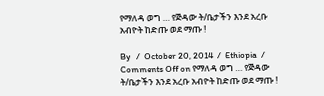የማለዳ ወግ … የጅዳው ት/ቤታችን እንደ አረቡ አብዮት ከድጡ ወደ ማጡ !

By   /  October 20, 2014  /  Ethiopia  /  Comments Off on የማለዳ ወግ … የጅዳው ት/ቤታችን እንደ አረቡ አብዮት ከድጡ ወደ ማጡ !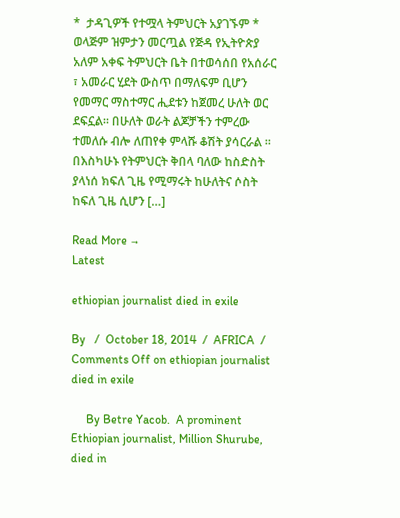*  ታዳጊዎች የተሟላ ትምህርት አያገኙም * ወላጅም ዝምታን መርጧል የጅዳ የኢትዮጵያ አለም አቀፍ ትምህርት ቤት በተወሳሰበ የአሰራር ፣ አመራር ሂደት ውስጥ በማለፍም ቢሆን የመማር ማስተማር ሒደቱን ከጀመረ ሁለት ወር ደፍኗል። በሁለት ወራት ልጆቻችን ተምረው ተመለሱ ብሎ ለጠየቀ ምላሹ ቆሽት ያሳርራል ። በእስካሁኑ የትምህርት ቅበላ ባለው ከስድስት ያላነሰ ክፍለ ጊዜ የሚማሩት ከሁለትና ሶስት ከፍለ ጊዜ ሲሆን […]

Read More →
Latest

ethiopian journalist died in exile

By   /  October 18, 2014  /  AFRICA  /  Comments Off on ethiopian journalist died in exile

     By Betre Yacob.  A prominent Ethiopian journalist, Million Shurube, died in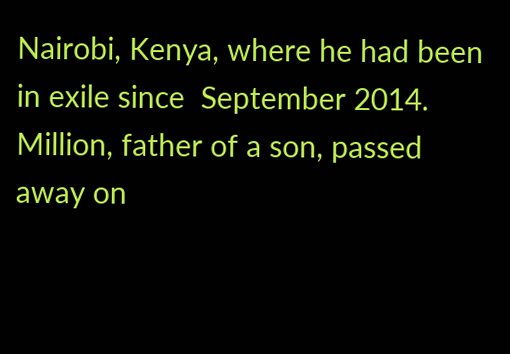Nairobi, Kenya, where he had been in exile since  September 2014. Million, father of a son, passed away on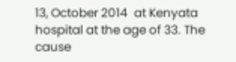13, October 2014  at Kenyata hospital at the age of 33. The cause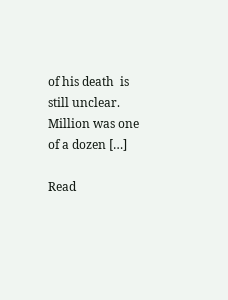of his death  is still unclear. Million was one of a dozen […]

Read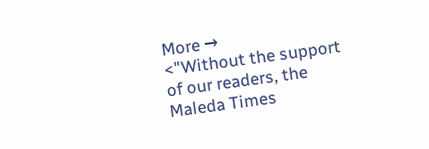More →
<"Without the support of our readers, the Maleda Times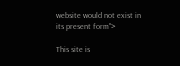website would not exist in its present form">

This site is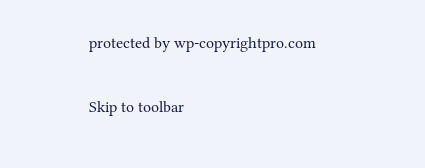protected by wp-copyrightpro.com

Skip to toolbar